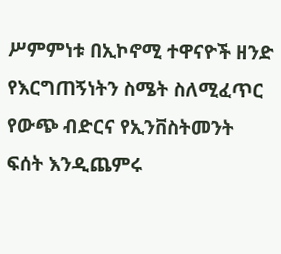ሥምምነቱ በኢኮኖሚ ተዋናዮች ዘንድ የእርግጠኝነትን ስሜት ስለሚፈጥር የውጭ ብድርና የኢንቨስትመንት ፍሰት እንዲጨምሩ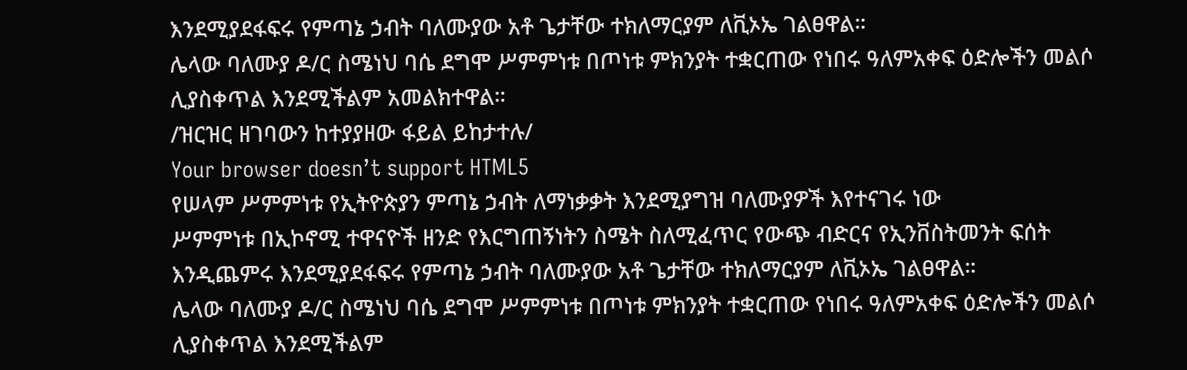እንደሚያደፋፍሩ የምጣኔ ኃብት ባለሙያው አቶ ጌታቸው ተክለማርያም ለቪኦኤ ገልፀዋል።
ሌላው ባለሙያ ዶ/ር ስሜነህ ባሴ ደግሞ ሥምምነቱ በጦነቱ ምክንያት ተቋርጠው የነበሩ ዓለምአቀፍ ዕድሎችን መልሶ ሊያስቀጥል እንደሚችልም አመልክተዋል።
/ዝርዝር ዘገባውን ከተያያዘው ፋይል ይከታተሉ/
Your browser doesn’t support HTML5
የሠላም ሥምምነቱ የኢትዮጵያን ምጣኔ ኃብት ለማነቃቃት እንደሚያግዝ ባለሙያዎች እየተናገሩ ነው
ሥምምነቱ በኢኮኖሚ ተዋናዮች ዘንድ የእርግጠኝነትን ስሜት ስለሚፈጥር የውጭ ብድርና የኢንቨስትመንት ፍሰት እንዲጨምሩ እንደሚያደፋፍሩ የምጣኔ ኃብት ባለሙያው አቶ ጌታቸው ተክለማርያም ለቪኦኤ ገልፀዋል።
ሌላው ባለሙያ ዶ/ር ስሜነህ ባሴ ደግሞ ሥምምነቱ በጦነቱ ምክንያት ተቋርጠው የነበሩ ዓለምአቀፍ ዕድሎችን መልሶ ሊያስቀጥል እንደሚችልም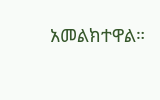አመልክተዋል።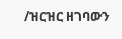/ዝርዝር ዘገባውን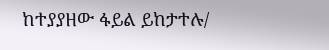ከተያያዘው ፋይል ይከታተሉ/